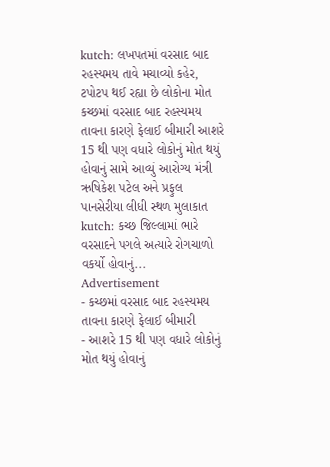kutch: લખપતમાં વરસાદ બાદ રહસ્યમય તાવે મચાવ્યો કહેર, ટપોટપ થઈ રહ્યા છે લોકોના મોત
કચ્છમાં વરસાદ બાદ રહસ્યમય તાવના કારણે ફેલાઈ બીમારી આશરે 15 થી પણ વધારે લોકોનું મોત થયું હોવાનું સામે આવ્યું આરોગ્ય મંત્રી ઋષિકેશ પટેલ અને પ્રફુલ પાનસેરીયા લીધી સ્થળ મુલાકાત kutch: કચ્છ જિલ્લામાં ભારે વરસાદને પગલે અત્યારે રોગચાળો વકર્યો હોવાનું...
Advertisement
- કચ્છમાં વરસાદ બાદ રહસ્યમય તાવના કારણે ફેલાઈ બીમારી
- આશરે 15 થી પણ વધારે લોકોનું મોત થયું હોવાનું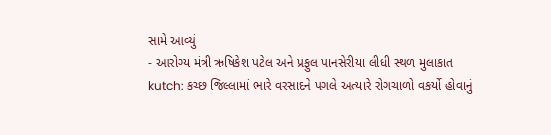સામે આવ્યું
- આરોગ્ય મંત્રી ઋષિકેશ પટેલ અને પ્રફુલ પાનસેરીયા લીધી સ્થળ મુલાકાત
kutch: કચ્છ જિલ્લામાં ભારે વરસાદને પગલે અત્યારે રોગચાળો વકર્યો હોવાનું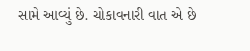સામે આવ્યું છે. ચોકાવનારી વાત એ છે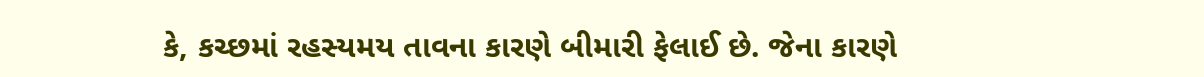કે, કચ્છમાં રહસ્યમય તાવના કારણે બીમારી ફેલાઈ છે. જેના કારણે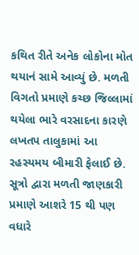કથિત રીતે અનેક લોકોના મોત થયાનં સામે આવ્યું છે. મળતી વિગતો પ્રમાણે કચ્છ જિલ્લામાં થયેલા ભારે વરસાદના કારણે લખતપ તાલુકામાં આ રહસ્યમય બીમારી ફેલાઈ છે. સૂત્રો દ્વારા મળતી જાણકારી પ્રમાણે આશરે 15 થી પણ વધારે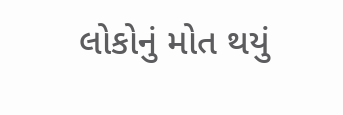લોકોનું મોત થયું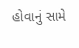હોવાનું સામે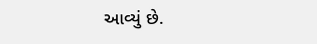આવ્યું છે.